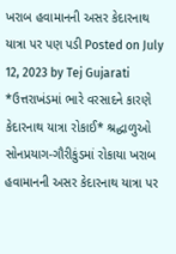ખરાબ હવામાનની અસર કેદારનાથ યાત્રા પર પણ પડી Posted on July 12, 2023 by Tej Gujarati *ઉત્તરાખંડમાં ભારે વરસાદને કારણે કેદારનાથ યાત્રા રોકાઈ* શ્રદ્ધાળુઓ સોનપ્રયાગ-ગૌરીકુંડમાં રોકાયા ખરાબ હવામાનની અસર કેદારનાથ યાત્રા પર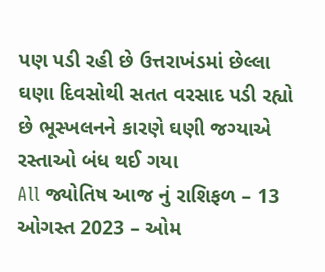પણ પડી રહી છે ઉત્તરાખંડમાં છેલ્લા ઘણા દિવસોથી સતત વરસાદ પડી રહ્યો છે ભૂસ્ખલનને કારણે ઘણી જગ્યાએ રસ્તાઓ બંધ થઈ ગયા
All જ્યોતિષ આજ નું રાશિફળ – 13 ઓગસ્ત 2023 – ઓમ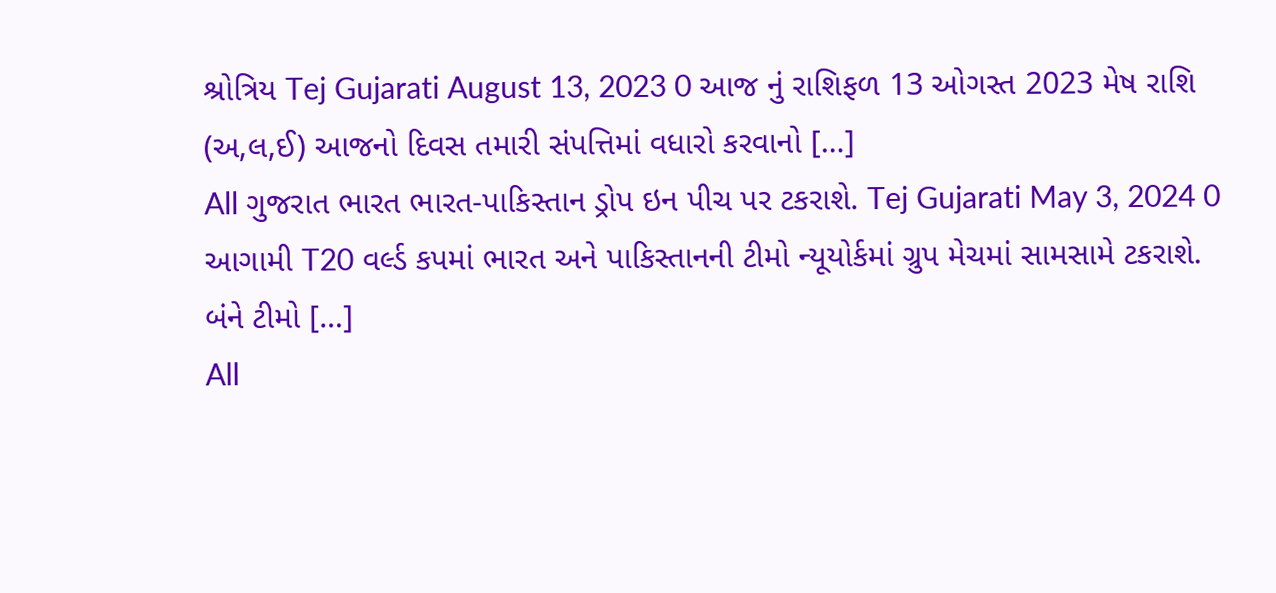શ્રોત્રિય Tej Gujarati August 13, 2023 0 આજ નું રાશિફળ 13 ઓગસ્ત 2023 મેષ રાશિ (અ,લ,ઈ) આજનો દિવસ તમારી સંપત્તિમાં વધારો કરવાનો […]
All ગુજરાત ભારત ભારત-પાકિસ્તાન ડ્રોપ ઇન પીચ પર ટકરાશે. Tej Gujarati May 3, 2024 0 આગામી T20 વર્લ્ડ કપમાં ભારત અને પાકિસ્તાનની ટીમો ન્યૂયોર્કમાં ગ્રુપ મેચમાં સામસામે ટકરાશે. બંને ટીમો […]
All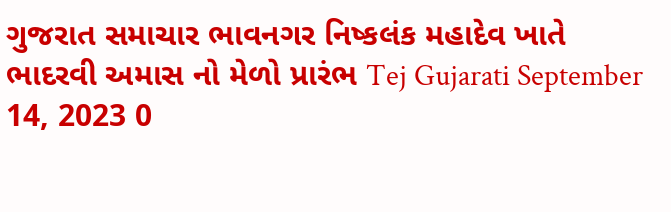ગુજરાત સમાચાર ભાવનગર નિષ્કલંક મહાદેવ ખાતે ભાદરવી અમાસ નો મેળો પ્રારંભ Tej Gujarati September 14, 2023 0